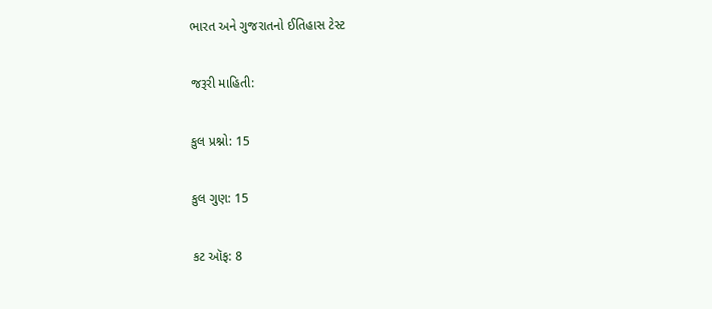ભારત અને ગુજરાતનો ઈતિહાસ ટેસ્ટ

જરૂરી માહિતી:

કુલ પ્રશ્નો: 15

કુલ ગુણ: 15

કટ ઑફ: 8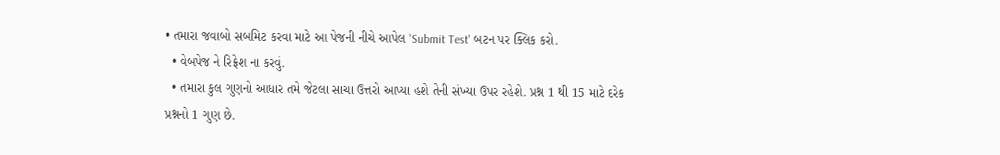• તમારા જવાબો સબમિટ કરવા માટે આ પેજની નીચે આપેલ 'Submit Test' બટન પર ક્લિક કરો.
  • વેબપેજ ને રિફ્રેશ ના કરવું.
  • તમારા કુલ ગુણનો આધાર તમે જેટલા સાચા ઉત્તરો આપ્યા હશે તેની સંખ્યા ઉપર રહેશે. પ્રશ્ન 1 થી 15 માટે દરેક પ્રશ્નનો 1 ગુણ છે.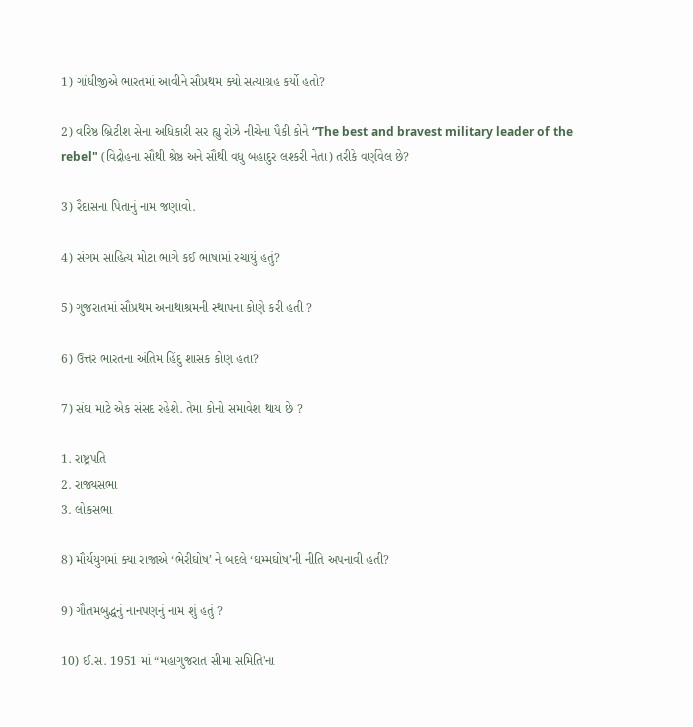1) ગાંધીજીએ ભારતમાં આવીને સૌપ્રથમ ક્યો સત્યાગ્રહ કર્યો હતો?

2) વરિષ્ઠ બ્રિટીશ સેના અધિકારી સર હ્યુ રોઝે નીચેના પૈકી કોને “The best and bravest military leader of the rebel" (વિદ્રોહના સૌથી શ્રેષ્ઠ અને સૌથી વધુ બહાદુર લશ્કરી નેતા) તરીકે વર્ણવેલ છે?

3) રૈદાસના પિતાનું નામ જણાવો.

4) સંગમ સાહિત્ય મોટા ભાગે કઈ ભાષામાં રચાયું હતું?

5) ગુજરાતમાં સૌપ્રથમ અનાથાશ્રમની સ્થાપના કોણે કરી હતી ?

6) ઉત્તર ભારતના અંતિમ હિંદુ શાસક કોણ હતા?

7) સંઘ માટે એક સંસદ રહેશે. તેમા કોનો સમાવેશ થાય છે ?

1. રાષ્ટ્રપતિ
2. રાજ્યસભા
3. લોકસભા

8) મૌર્યયુગમાં ક્યા રાજાએ ‘ભેરીઘોષ’ ને બદલે ‘ઘમ્મઘોષ’ની નીતિ અપનાવી હતી?

9) ગૌતમબુદ્ધનું નાનપણનું નામ શું હતું ?

10) ઈ.સ. 1951 માં “મહાગુજરાત સીમા સમિતિ'ના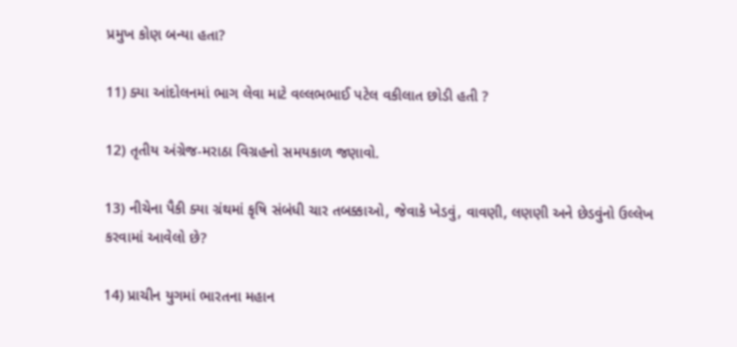પ્રમુખ કોણ બન્યા હતા?

11) ક્યા આંદોલનમાં ભાગ લેવા માટે વલ્લભભાઈ પટેલ વકીલાત છોડી હતી ?

12) તૃતીય અંગ્રેજ-મરાઠા વિગ્રહનો સમયકાળ જણાવો.

13) નીચેના પૈકી ક્યા ગ્રંથમાં કૃષિ સંબંધી ચાર તબક્કાઓ, જેવાકે ખેડવું, વાવણી, લણણી અને છેડવુંનો ઉલ્લેખ કરવામાં આવેલો છે?

14) પ્રાચીન યુગમાં ભારતના મહાન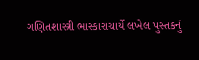ગણિતશાસ્ત્રી ભાસ્કારાચાર્યે લખેલ પુસ્તકનું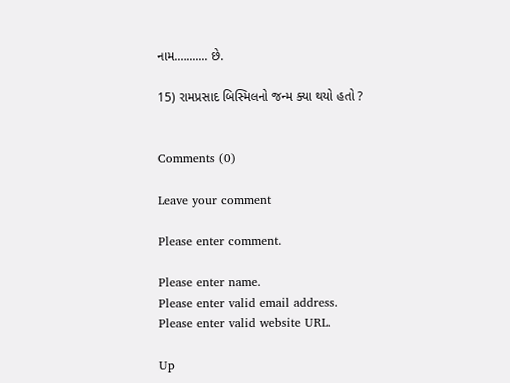નામ.…....... છે.

15) રામપ્રસાદ બિસ્મિલનો જન્મ ક્યા થયો હતો ?


Comments (0)

Leave your comment

Please enter comment.

Please enter name.
Please enter valid email address.
Please enter valid website URL.

Up